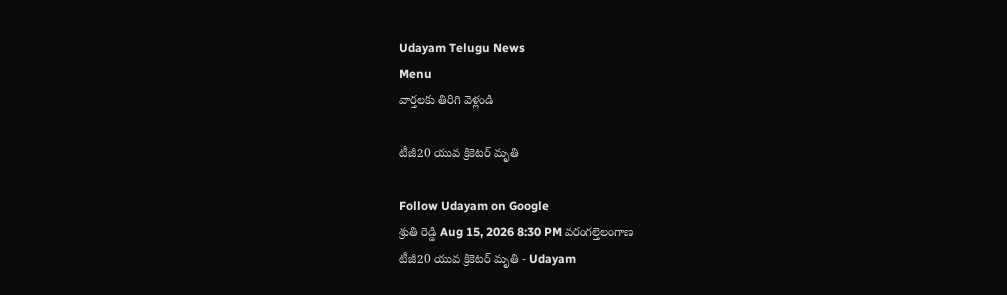Udayam Telugu News
Menu
వార్తలకు తిరిగి వెళ్లండి

టీజీ20 యువ క్రికెటర్‌ మృతి

Follow Udayam on Google
శ్రుతి రెడ్డి Aug 15, 2026 8:30 PM వరంగల్తెలంగాణ
టీజీ20 యువ క్రికెటర్‌ మృతి - Udayam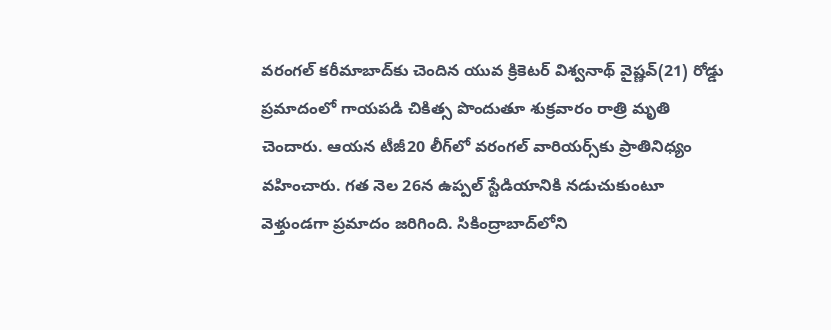వరంగల్‌ కరీమాబాద్‌కు చెందిన యువ క్రికెటర్‌ విశ్వనాథ్‌ వైష్ణవ్‌(21) రోడ్డు ప్రమాదంలో గాయపడి చికిత్స పొందుతూ శుక్రవారం రాత్రి మృతి చెందారు. ఆయన టీజీ20 లీగ్‌లో వరంగల్‌ వారియర్స్‌కు ప్రాతినిధ్యం వహించారు. గత నెల 26న ఉప్పల్‌ స్టేడియానికి నడుచుకుంటూ వెళ్తుండగా ప్రమాదం జరిగింది. సికింద్రాబాద్‌లోని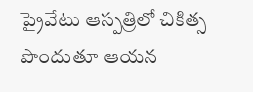ప్రైవేటు ఆస్పత్రిలో చికిత్స పొందుతూ ఆయన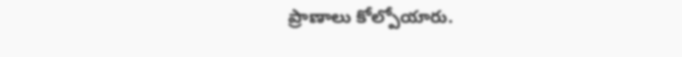ప్రాణాలు కోల్పోయారు.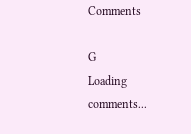Comments

G
Loading comments...